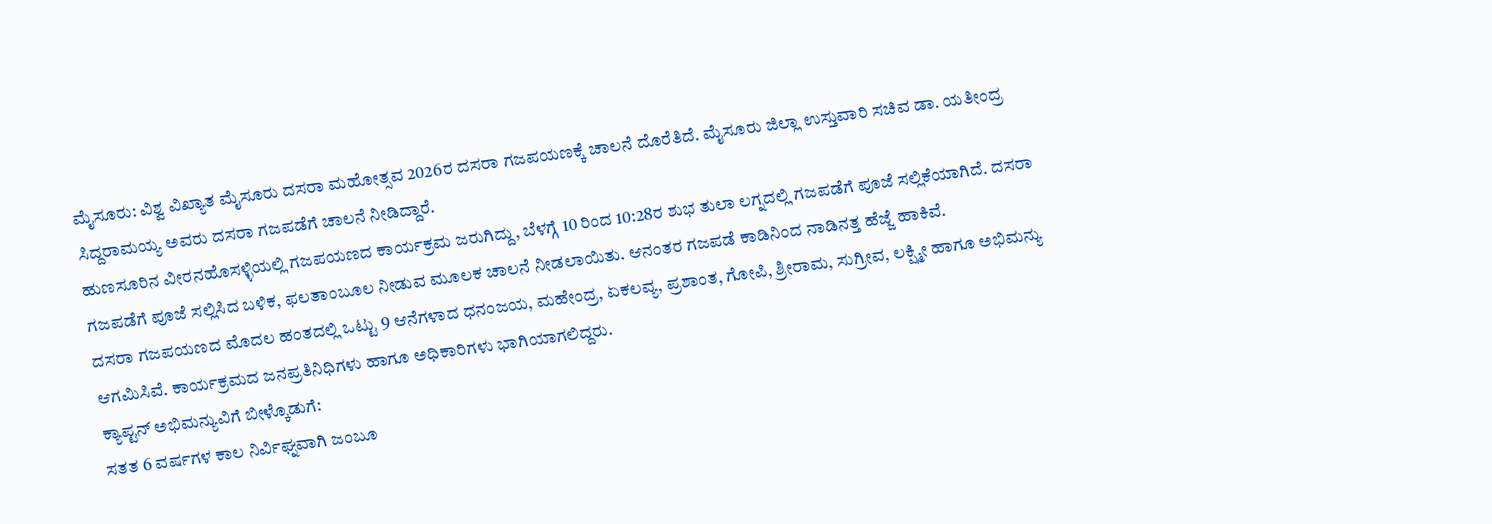ಮೈಸೂರು: ವಿಶ್ವ ವಿಖ್ಯಾತ ಮೈಸೂರು ದಸರಾ ಮಹೋತ್ಸವ 2026ರ ದಸರಾ ಗಜಪಯಣಕ್ಕೆ ಚಾಲನೆ ದೊರೆತಿದೆ. ಮೈಸೂರು ಜಿಲ್ಲಾ ಉಸ್ತುವಾರಿ ಸಚಿವ ಡಾ. ಯತೀಂದ್ರ ಸಿದ್ದರಾಮಯ್ಯ ಅವರು ದಸರಾ ಗಜಪಡೆಗೆ ಚಾಲನೆ ನೀಡಿದ್ದಾರೆ.
ಹುಣಸೂರಿನ ವೀರನಹೊಸಳ್ಳಿಯಲ್ಲಿ ಗಜಪಯಣದ ಕಾರ್ಯಕ್ರಮ ಜರುಗಿದ್ದು, ಬೆಳಗ್ಗೆ 10 ರಿಂದ 10:28ರ ಶುಭ ತುಲಾ ಲಗ್ನದಲ್ಲಿ ಗಜಪಡೆಗೆ ಪೂಜೆ ಸಲ್ಲಿಕೆಯಾಗಿದೆ. ದಸರಾ ಗಜಪಡೆಗೆ ಪೂಜೆ ಸಲ್ಲಿಸಿದ ಬಳಿಕ, ಫಲತಾಂಬೂಲ ನೀಡುವ ಮೂಲಕ ಚಾಲನೆ ನೀಡಲಾಯಿತು. ಆನಂತರ ಗಜಪಡೆ ಕಾಡಿನಿಂದ ನಾಡಿನತ್ತ ಹೆಜ್ಜೆ ಹಾಕಿವೆ.
ದಸರಾ ಗಜಪಯಣದ ಮೊದಲ ಹಂತದಲ್ಲಿ ಒಟ್ಟು 9 ಆನೆಗಳಾದ ಧನಂಜಯ, ಮಹೇಂದ್ರ, ಏಕಲವ್ಯ, ಪ್ರಶಾಂತ, ಗೋಪಿ, ಶ್ರೀರಾಮ, ಸುಗ್ರೀವ, ಲಕ್ಷ್ಮೀ ಹಾಗೂ ಅಭಿಮನ್ಯು ಆಗಮಿಸಿವೆ. ಕಾರ್ಯಕ್ರಮದ ಜನಪ್ರತಿನಿಧಿಗಳು ಹಾಗೂ ಅಧಿಕಾರಿಗಳು ಭಾಗಿಯಾಗಲಿದ್ದರು.
ಕ್ಯಾಪ್ಟನ್ ಅಭಿಮನ್ಯುವಿಗೆ ಬೀಳ್ಕೊಡುಗೆ:
ಸತತ 6 ವರ್ಷಗಳ ಕಾಲ ನಿರ್ವಿಘ್ನವಾಗಿ ಜಂಬೂ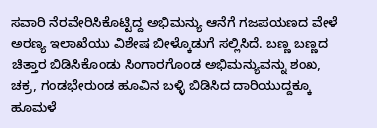ಸವಾರಿ ನೆರವೇರಿಸಿಕೊಟ್ಟಿದ್ದ ಅಭಿಮನ್ಯು ಆನೆಗೆ ಗಜಪಯಣದ ವೇಳೆ ಅರಣ್ಯ ಇಲಾಖೆಯು ವಿಶೇಷ ಬೀಳ್ಕೊಡುಗೆ ಸಲ್ಲಿಸಿದೆ. ಬಣ್ಣ ಬಣ್ಣದ ಚಿತ್ತಾರ ಬಿಡಿಸಿಕೊಂಡು ಸಿಂಗಾರಗೊಂಡ ಅಭಿಮನ್ಯುವನ್ನು ಶಂಖ, ಚಕ್ರ, ಗಂಡಭೇರುಂಡ ಹೂವಿನ ಬಳ್ಳಿ ಬಿಡಿಸಿದ ದಾರಿಯುದ್ದಕ್ಕೂ ಹೂಮಳೆ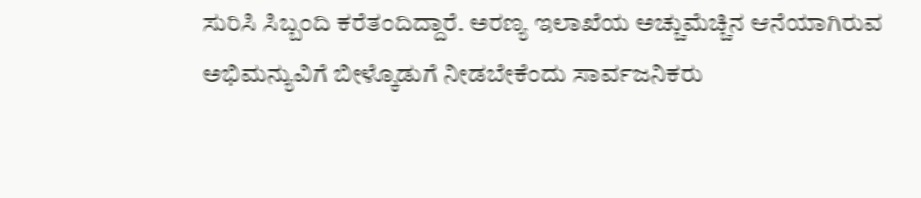ಸುರಿಸಿ ಸಿಬ್ಬಂದಿ ಕರೆತಂದಿದ್ದಾರೆ. ಅರಣ್ಯ ಇಲಾಖೆಯ ಅಚ್ಚುಮೆಚ್ಚಿನ ಆನೆಯಾಗಿರುವ ಅಭಿಮನ್ಯುವಿಗೆ ಬೀಳ್ಕೊಡುಗೆ ನೀಡಬೇಕೆಂದು ಸಾರ್ವಜನಿಕರು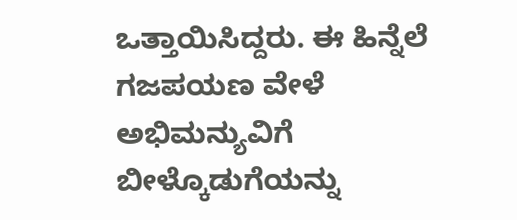ಒತ್ತಾಯಿಸಿದ್ದರು. ಈ ಹಿನ್ನೆಲೆ ಗಜಪಯಣ ವೇಳೆ ಅಭಿಮನ್ಯುವಿಗೆ ಬೀಳ್ಕೊಡುಗೆಯನ್ನು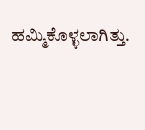ಹಮ್ಮಿಕೊಳ್ಳಲಾಗಿತ್ತು.